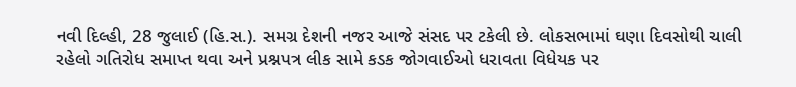નવી દિલ્હી, 28 જુલાઈ (હિ.સ.). સમગ્ર દેશની નજર આજે સંસદ પર ટકેલી છે. લોકસભામાં ઘણા દિવસોથી ચાલી રહેલો ગતિરોધ સમાપ્ત થવા અને પ્રશ્નપત્ર લીક સામે કડક જોગવાઈઓ ધરાવતા વિધેયક પર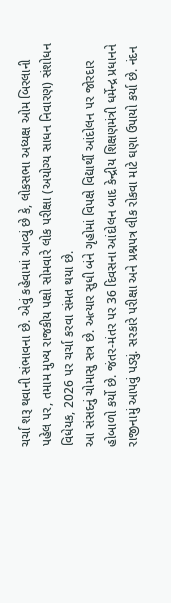ચર્ચા શરૂ થવાની સંભાવના છે. એવું કહેવામાં આવ્યું છે કે, લોકસભા અધ્યક્ષ ઓમ બિરલાની પહેલ પર, તમામ મુખ્ય રાજકીય પક્ષો સોમવારે લોક પરીક્ષા (અયોગ્ય સાધન નિવારણ) સંશોધન વિધેયક, 2026 પર ચર્ચા કરવા સંમત થયા છે.
આ સંસદનું ચોમાસુ સત્ર છે. અત્યાર સુધી બંને ગૃહોમાં વિપક્ષે વિદ્યાર્થી આંદોલન પર જોરદાર હોબાળો કર્યો છે. જંતર-મંતર પર 36 દિવસના આંદોલન બાદ કેન્દ્રીય શિક્ષણમંત્રી ધર્મેન્દ્ર પ્રધાનને રાજીનામું આપવું પડ્યું. સરકારે પરીક્ષા અને પ્રશ્નપત્ર લીક રોકવા માટે ઘણા ઉપાયો કર્યા છે. નંદન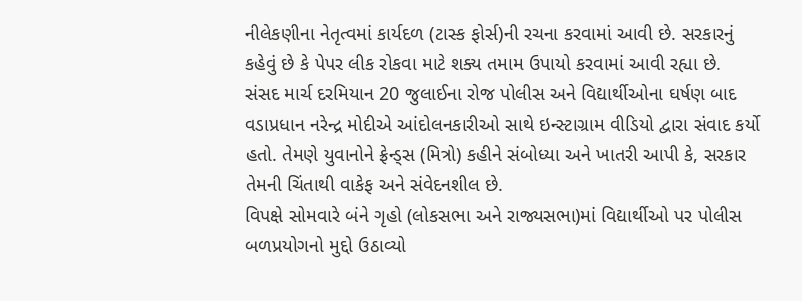નીલેકણીના નેતૃત્વમાં કાર્યદળ (ટાસ્ક ફોર્સ)ની રચના કરવામાં આવી છે. સરકારનું કહેવું છે કે પેપર લીક રોકવા માટે શક્ય તમામ ઉપાયો કરવામાં આવી રહ્યા છે.
સંસદ માર્ચ દરમિયાન 20 જુલાઈના રોજ પોલીસ અને વિદ્યાર્થીઓના ઘર્ષણ બાદ વડાપ્રધાન નરેન્દ્ર મોદીએ આંદોલનકારીઓ સાથે ઇન્સ્ટાગ્રામ વીડિયો દ્વારા સંવાદ કર્યો હતો. તેમણે યુવાનોને ફ્રેન્ડ્સ (મિત્રો) કહીને સંબોધ્યા અને ખાતરી આપી કે, સરકાર તેમની ચિંતાથી વાકેફ અને સંવેદનશીલ છે.
વિપક્ષે સોમવારે બંને ગૃહો (લોકસભા અને રાજ્યસભા)માં વિદ્યાર્થીઓ પર પોલીસ બળપ્રયોગનો મુદ્દો ઉઠાવ્યો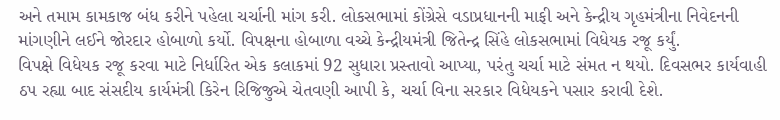અને તમામ કામકાજ બંધ કરીને પહેલા ચર્ચાની માંગ કરી. લોકસભામાં કોંગ્રેસે વડાપ્રધાનની માફી અને કેન્દ્રીય ગૃહમંત્રીના નિવેદનની માંગણીને લઈને જોરદાર હોબાળો કર્યો. વિપક્ષના હોબાળા વચ્ચે કેન્દ્રીયમંત્રી જિતેન્દ્ર સિંહે લોકસભામાં વિધેયક રજૂ કર્યું.
વિપક્ષે વિધેયક રજૂ કરવા માટે નિર્ધારિત એક કલાકમાં 92 સુધારા પ્રસ્તાવો આપ્યા, પરંતુ ચર્ચા માટે સંમત ન થયો. દિવસભર કાર્યવાહી ઠપ રહ્યા બાદ સંસદીય કાર્યમંત્રી કિરેન રિજિજુએ ચેતવણી આપી કે, ચર્ચા વિના સરકાર વિધેયકને પસાર કરાવી દેશે.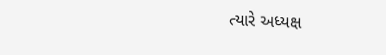ત્યારે અધ્યક્ષ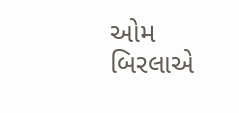ઓમ બિરલાએ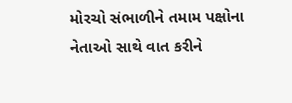મોરચો સંભાળીને તમામ પક્ષોના નેતાઓ સાથે વાત કરીને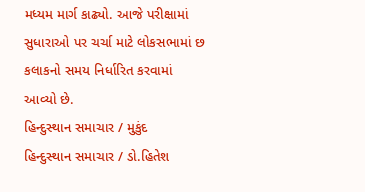મધ્યમ માર્ગ કાઢ્યો. આજે પરીક્ષામાં સુધારાઓ પર ચર્ચા માટે લોકસભામાં છ કલાકનો સમય નિર્ધારિત કરવામાં આવ્યો છે.
હિન્દુસ્થાન સમાચાર / મુકુંદ
હિન્દુસ્થાન સમાચાર / ડો.હિતેશ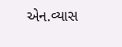એન.વ્યાસ